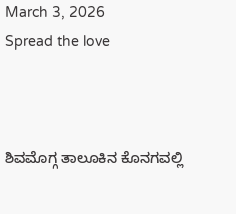March 3, 2026
Spread the love



ಶಿವಮೊಗ್ಗ ತಾಲೂಕಿನ ಕೊನಗವಲ್ಲಿ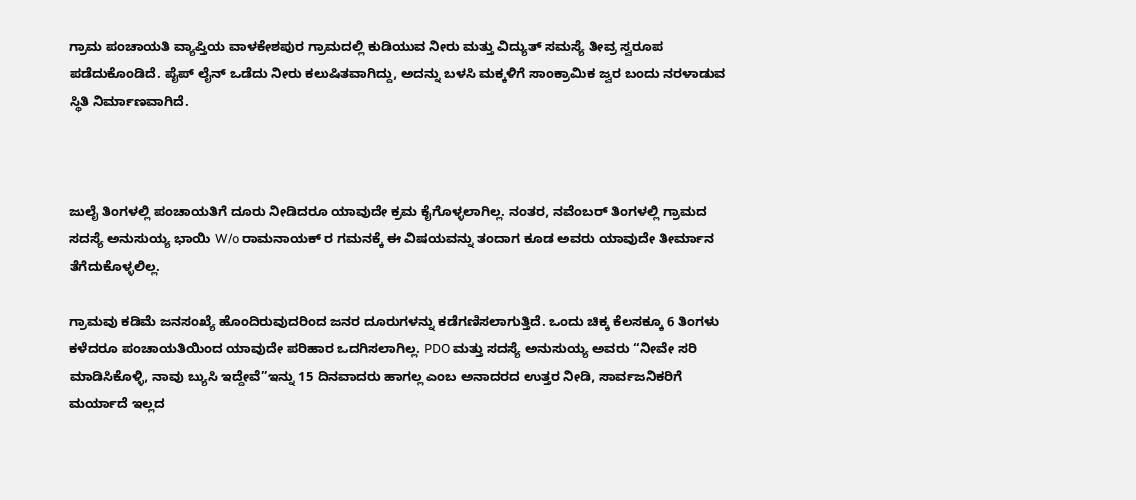ಗ್ರಾಮ ಪಂಚಾಯತಿ ವ್ಯಾಪ್ತಿಯ ವಾಳಕೇಶಪುರ ಗ್ರಾಮದಲ್ಲಿ ಕುಡಿಯುವ ನೀರು ಮತ್ತು ವಿದ್ಯುತ್ ಸಮಸ್ಯೆ ತೀವ್ರ ಸ್ವರೂಪ ಪಡೆದುಕೊಂಡಿದೆ. ಪೈಪ್ ಲೈನ್ ಒಡೆದು ನೀರು ಕಲುಷಿತವಾಗಿದ್ದು, ಅದನ್ನು ಬಳಸಿ ಮಕ್ಕಳಿಗೆ ಸಾಂಕ್ರಾಮಿಕ ಜ್ವರ ಬಂದು ನರಳಾಡುವ ಸ್ಥಿತಿ ನಿರ್ಮಾಣವಾಗಿದೆ.



ಜುಲೈ ತಿಂಗಳಲ್ಲಿ ಪಂಚಾಯತಿಗೆ ದೂರು ನೀಡಿದರೂ ಯಾವುದೇ ಕ್ರಮ ಕೈಗೊಳ್ಳಲಾಗಿಲ್ಲ. ನಂತರ, ನವೆಂಬರ್ ತಿಂಗಳಲ್ಲಿ ಗ್ರಾಮದ ಸದಸ್ಯೆ ಅನುಸುಯ್ಯ ಭಾಯಿ W/o ರಾಮನಾಯಕ್ ರ ಗಮನಕ್ಕೆ ಈ ವಿಷಯವನ್ನು ತಂದಾಗ ಕೂಡ ಅವರು ಯಾವುದೇ ತೀರ್ಮಾನ ತೆಗೆದುಕೊಳ್ಳಲಿಲ್ಲ.

ಗ್ರಾಮವು ಕಡಿಮೆ ಜನಸಂಖ್ಯೆ ಹೊಂದಿರುವುದರಿಂದ ಜನರ ದೂರುಗಳನ್ನು ಕಡೆಗಣಿಸಲಾಗುತ್ತಿದೆ. ಒಂದು ಚಿಕ್ಕ ಕೆಲಸಕ್ಕೂ 6 ತಿಂಗಳು ಕಳೆದರೂ ಪಂಚಾಯತಿಯಿಂದ ಯಾವುದೇ ಪರಿಹಾರ ಒದಗಿಸಲಾಗಿಲ್ಲ. PDO ಮತ್ತು ಸದಸ್ಯೆ ಅನುಸುಯ್ಯ ಅವರು “ನೀವೇ ಸರಿ ಮಾಡಿಸಿಕೊಳ್ಳಿ, ನಾವು ಬ್ಯುಸಿ ಇದ್ದೇವೆ”ಇನ್ನು 15 ದಿನವಾದರು ಹಾಗಲ್ಲ ಎಂಬ ಅನಾದರದ ಉತ್ತರ ನೀಡಿ, ಸಾರ್ವಜನಿಕರಿಗೆ ಮರ್ಯಾದೆ ಇಲ್ಲದ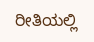ರೀತಿಯಲ್ಲಿ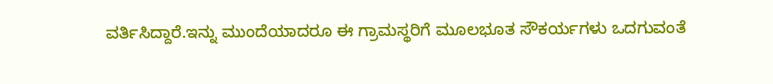ವರ್ತಿಸಿದ್ದಾರೆ.ಇನ್ನು ಮುಂದೆಯಾದರೂ ಈ ಗ್ರಾಮಸ್ಥರಿಗೆ ಮೂಲಭೂತ ಸೌಕರ್ಯಗಳು ಒದಗುವಂತೆ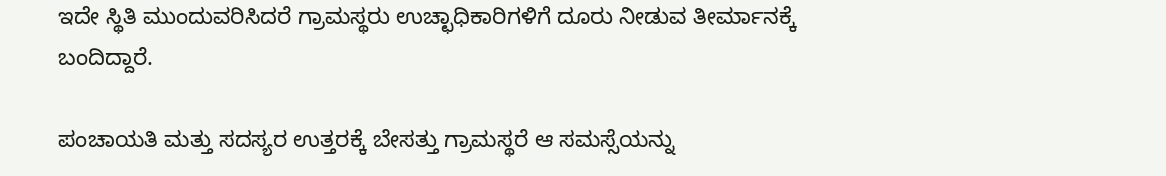ಇದೇ ಸ್ಥಿತಿ ಮುಂದುವರಿಸಿದರೆ ಗ್ರಾಮಸ್ಥರು ಉಚ್ಛಾಧಿಕಾರಿಗಳಿಗೆ ದೂರು ನೀಡುವ ತೀರ್ಮಾನಕ್ಕೆ ಬಂದಿದ್ದಾರೆ.

ಪಂಚಾಯತಿ ಮತ್ತು ಸದಸ್ಯರ ಉತ್ತರಕ್ಕೆ ಬೇಸತ್ತು ಗ್ರಾಮಸ್ಥರೆ ಆ ಸಮಸ್ಸೆಯನ್ನು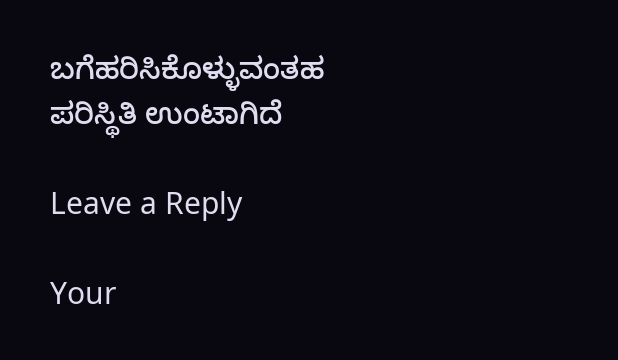ಬಗೆಹರಿಸಿಕೊಳ್ಳುವಂತಹ ಪರಿಸ್ಥಿತಿ ಉಂಟಾಗಿದೆ

Leave a Reply

Your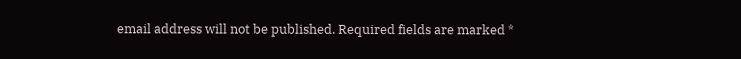email address will not be published. Required fields are marked *